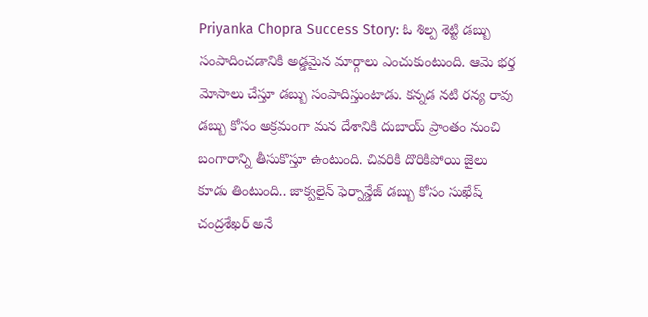Priyanka Chopra Success Story: ఓ శిల్ప శెట్టి డబ్బు సంపాదించడానికి అడ్డమైన మార్గాలు ఎంచుకుంటుంది. ఆమె భర్త మోసాలు చేస్తూ డబ్బు సంపాదిస్తుంటాడు. కన్నడ నటి రన్య రావు డబ్బు కోసం అక్రమంగా మన దేశానికి దుబాయ్ ప్రాంతం నుంచి బంగారాన్ని తీసుకొస్తూ ఉంటుంది. చివరికి దొరికిపోయి జైలు కూడు తింటుంది.. జాక్వలైన్ ఫెర్నాన్డేజ్ డబ్బు కోసం సుఖేష్ చంద్రశేఖర్ అనే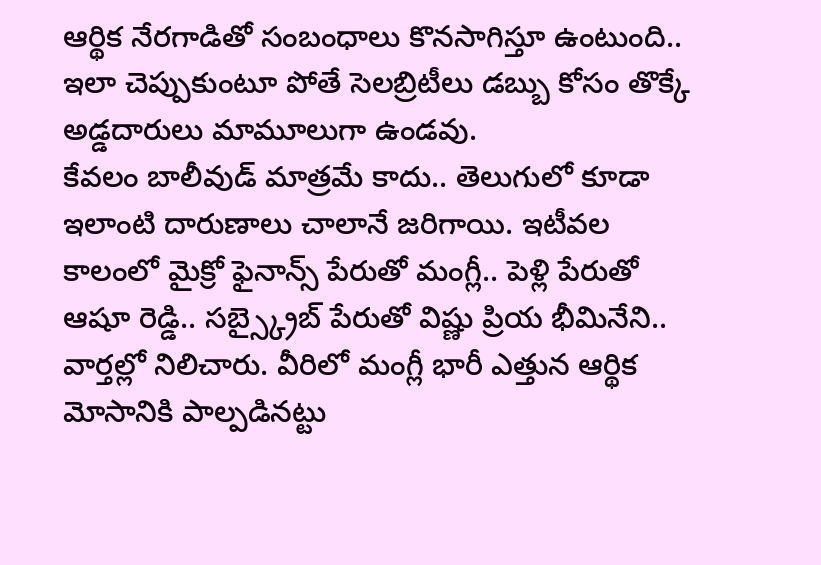ఆర్థిక నేరగాడితో సంబంధాలు కొనసాగిస్తూ ఉంటుంది.. ఇలా చెప్పుకుంటూ పోతే సెలబ్రిటీలు డబ్బు కోసం తొక్కే అడ్డదారులు మామూలుగా ఉండవు.
కేవలం బాలీవుడ్ మాత్రమే కాదు.. తెలుగులో కూడా ఇలాంటి దారుణాలు చాలానే జరిగాయి. ఇటీవల కాలంలో మైక్రో ఫైనాన్స్ పేరుతో మంగ్లీ.. పెళ్లి పేరుతో ఆషూ రెడ్డి.. సబ్స్క్రైబ్ పేరుతో విష్ణు ప్రియ భీమినేని.. వార్తల్లో నిలిచారు. వీరిలో మంగ్లీ భారీ ఎత్తున ఆర్థిక మోసానికి పాల్పడినట్టు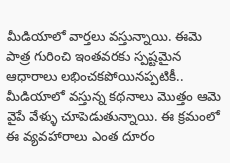మీడియాలో వార్తలు వస్తున్నాయి. ఈమె పాత్ర గురించి ఇంతవరకు స్పష్టమైన ఆధారాలు లభించకపోయినప్పటికీ.. మీడియాలో వస్తున్న కథనాలు మొత్తం ఆమె వైపే వేళ్ళు చూపెడుతున్నాయి. ఈ క్రమంలో ఈ వ్యవహారాలు ఎంత దూరం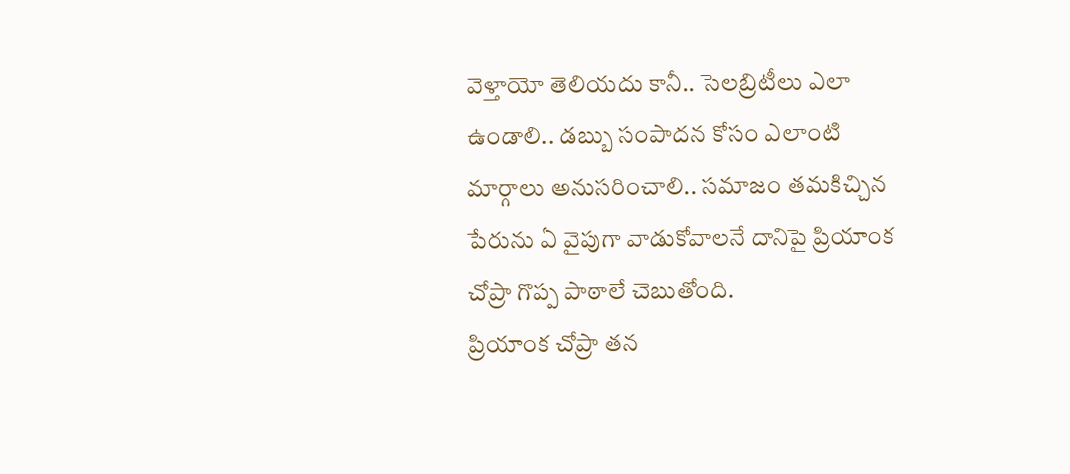వెళ్తాయో తెలియదు కానీ.. సెలబ్రిటీలు ఎలా ఉండాలి.. డబ్బు సంపాదన కోసం ఎలాంటి మార్గాలు అనుసరించాలి.. సమాజం తమకిచ్చిన పేరును ఏ వైపుగా వాడుకోవాలనే దానిపై ప్రియాంక చోప్రా గొప్ప పాఠాలే చెబుతోంది.
ప్రియాంక చోప్రా తన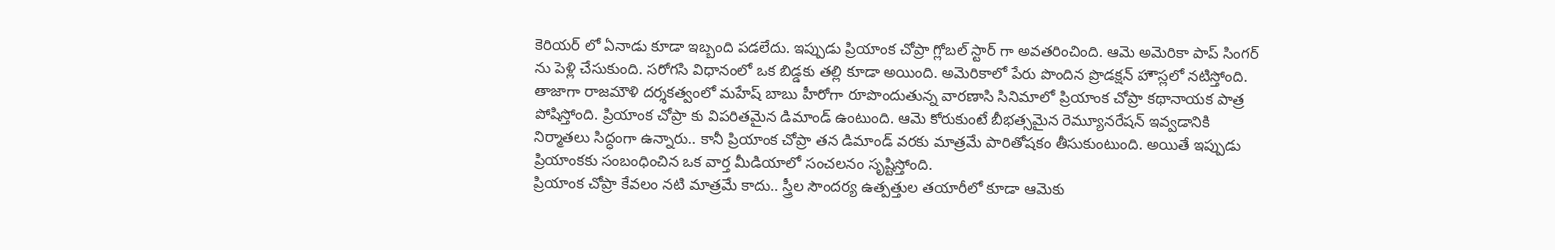కెరియర్ లో ఏనాడు కూడా ఇబ్బంది పడలేదు. ఇప్పుడు ప్రియాంక చోప్రా గ్లోబల్ స్టార్ గా అవతరించింది. ఆమె అమెరికా పాప్ సింగర్ ను పెళ్లి చేసుకుంది. సరోగసి విధానంలో ఒక బిడ్డకు తల్లి కూడా అయింది. అమెరికాలో పేరు పొందిన ప్రొడక్షన్ హౌస్లలో నటిస్తోంది. తాజాగా రాజమౌళి దర్శకత్వంలో మహేష్ బాబు హీరోగా రూపొందుతున్న వారణాసి సినిమాలో ప్రియాంక చోప్రా కథానాయక పాత్ర పోషిస్తోంది. ప్రియాంక చోప్రా కు విపరితమైన డిమాండ్ ఉంటుంది. ఆమె కోరుకుంటే బీభత్సమైన రెమ్యూనరేషన్ ఇవ్వడానికి నిర్మాతలు సిద్ధంగా ఉన్నారు.. కానీ ప్రియాంక చోప్రా తన డిమాండ్ వరకు మాత్రమే పారితోషకం తీసుకుంటుంది. అయితే ఇప్పుడు ప్రియాంకకు సంబంధించిన ఒక వార్త మీడియాలో సంచలనం సృష్టిస్తోంది.
ప్రియాంక చోప్రా కేవలం నటి మాత్రమే కాదు.. స్త్రీల సౌందర్య ఉత్పత్తుల తయారీలో కూడా ఆమెకు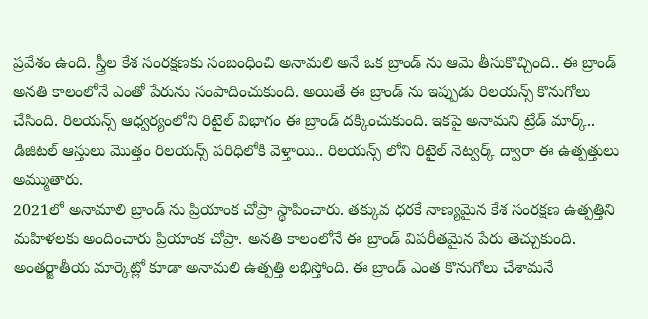ప్రవేశం ఉంది. స్త్రీల కేశ సంరక్షణకు సంబంధించి అనామలి అనే ఒక బ్రాండ్ ను ఆమె తీసుకొచ్చింది.. ఈ బ్రాండ్ అనతి కాలంలోనే ఎంతో పేరును సంపాదించుకుంది. అయితే ఈ బ్రాండ్ ను ఇప్పుడు రిలయన్స్ కొనుగోలు చేసింది. రిలయన్స్ ఆధ్వర్యంలోని రిటైల్ విభాగం ఈ బ్రాండ్ దక్కించుకుంది. ఇకపై అనామని ట్రేడ్ మార్క్.. డిజిటల్ ఆస్తులు మొత్తం రిలయన్స్ పరిధిలోకి వెళ్తాయి.. రిలయన్స్ లోని రిటైల్ నెట్వర్క్ ద్వారా ఈ ఉత్పత్తులు అమ్ముతారు.
2021లో అనామాలి బ్రాండ్ ను ప్రియాంక చోప్రా స్థాపించారు. తక్కువ ధరకే నాణ్యమైన కేశ సంరక్షణ ఉత్పత్తిని మహిళలకు అందించారు ప్రియాంక చోప్రా. అనతి కాలంలోనే ఈ బ్రాండ్ విపరీతమైన పేరు తెచ్చుకుంది. అంతర్జాతీయ మార్కెట్లో కూడా అనామలి ఉత్పత్తి లభిస్తోంది. ఈ బ్రాండ్ ఎంత కొనుగోలు చేశామనే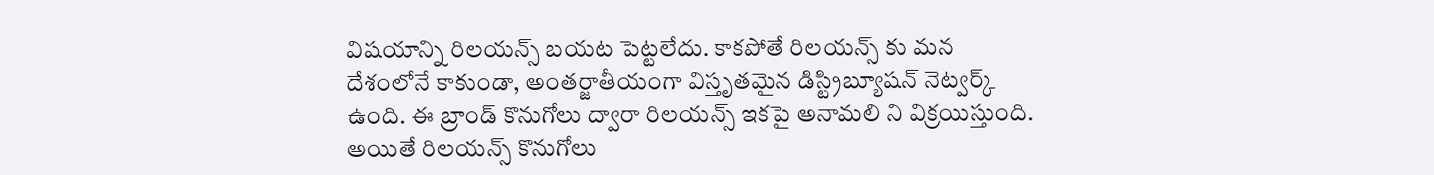విషయాన్ని రిలయన్స్ బయట పెట్టలేదు. కాకపోతే రిలయన్స్ కు మన దేశంలోనే కాకుండా, అంతర్జాతీయంగా విస్తృతమైన డిస్ట్రిబ్యూషన్ నెట్వర్క్ ఉంది. ఈ బ్రాండ్ కొనుగోలు ద్వారా రిలయన్స్ ఇకపై అనామలి ని విక్రయిస్తుంది. అయితే రిలయన్స్ కొనుగోలు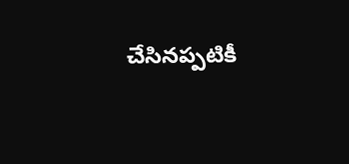చేసినప్పటికీ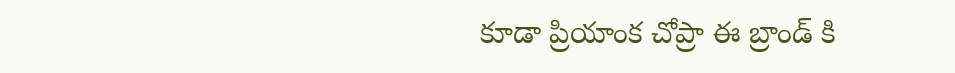కూడా ప్రియాంక చోప్రా ఈ బ్రాండ్ కి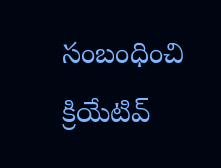సంబంధించి క్రియేటివ్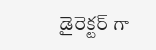డైరెక్టర్ గా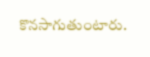కొనసాగుతుంటారు.